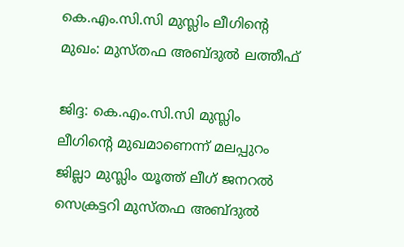കെ.എം.സി.സി മുസ്ലിം ലീഗിന്റെ മുഖം: മുസ്തഫ അബ്ദുൽ ലത്തീഫ്

ജിദ്ദ: കെ.എം.സി.സി മുസ്ലിം ലീഗിൻ്റെ മുഖമാണെന്ന് മലപ്പുറം ജില്ലാ മുസ്ലിം യൂത്ത് ലീഗ് ജനറൽ സെക്രട്ടറി മുസ്തഫ അബ്ദുൽ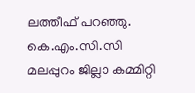ലത്തീഫ് പറഞ്ഞു. കെ.എം.സി.സി മലപ്പുറം ജില്ലാ കമ്മിറ്റി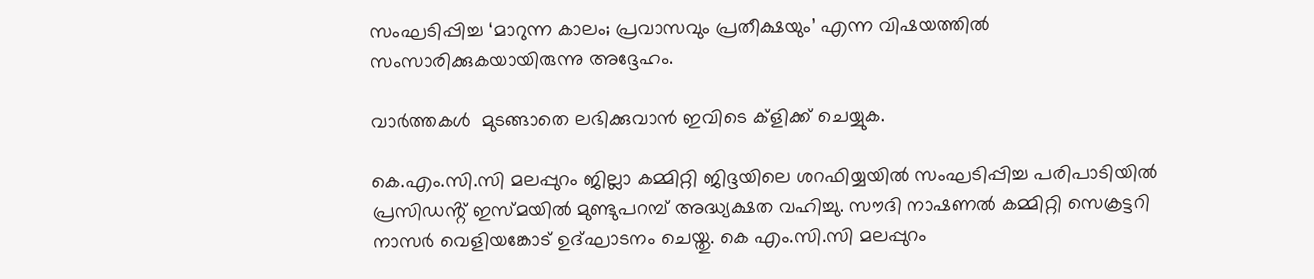സംഘടിപ്പിച്ച ‘മാറുന്ന കാലം; പ്രവാസവും പ്രതീക്ഷയും’ എന്ന വിഷയത്തിൽ സംസാരിക്കുകയായിരുന്നു അദ്ദേഹം.

വാര്‍ത്തകൾ  മുടങ്ങാതെ ലഭിക്കുവാന്‍ ഇവിടെ ക്‌ളിക്ക് ചെയ്യുക.

കെ.എം.സി.സി മലപ്പുറം ജില്ലാ കമ്മിറ്റി ജിദ്ദയിലെ ശറഫിയ്യയിൽ സംഘടിപ്പിച്ച പരിപാടിയിൽ പ്രസിഡൻ്റ് ഇസ്മയിൽ മുണ്ടുപറമ്പ് അദ്ധ്യക്ഷത വഹിച്ചു. സൗദി നാഷണൽ കമ്മിറ്റി സെക്രട്ടറി നാസർ വെളിയങ്കോട് ഉദ്ഘാടനം ചെയ്തു. കെ എം.സി.സി മലപ്പുറം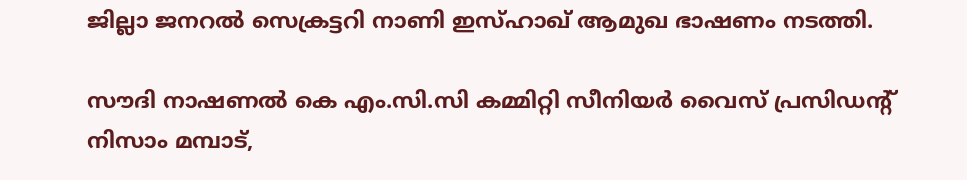ജില്ലാ ജനറൽ സെക്രട്ടറി നാണി ഇസ്ഹാഖ് ആമുഖ ഭാഷണം നടത്തി.

സൗദി നാഷണൽ കെ എം.സി.സി കമ്മിറ്റി സീനിയർ വൈസ് പ്രസിഡൻ്റ് നിസാം മമ്പാട്,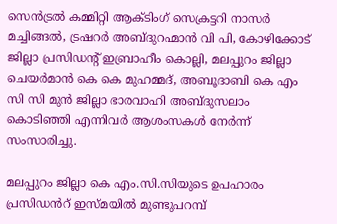സെൻട്രൽ കമ്മിറ്റി ആക്ടിംഗ് സെക്രട്ടറി നാസർ മച്ചിങ്ങൽ, ട്രഷറർ അബ്ദുറഹ്മാൻ വി പി, കോഴിക്കോട് ജില്ലാ പ്രസിഡൻ്റ് ഇബ്രാഹീം കൊല്ലി, മലപ്പുറം ജില്ലാ ചെയർമാൻ കെ കെ മുഹമ്മദ്, അബൂദാബി കെ എം സി സി മുൻ ജില്ലാ ഭാരവാഹി അബ്ദുസലാം കൊടിഞ്ഞി എന്നിവർ ആശംസകൾ നേർന്ന് സംസാരിച്ചു.

മലപ്പുറം ജില്ലാ കെ എം.സി.സിയുടെ ഉപഹാരം പ്രസിഡൻറ് ഇസ്മയിൽ മുണ്ടുപറമ്പ്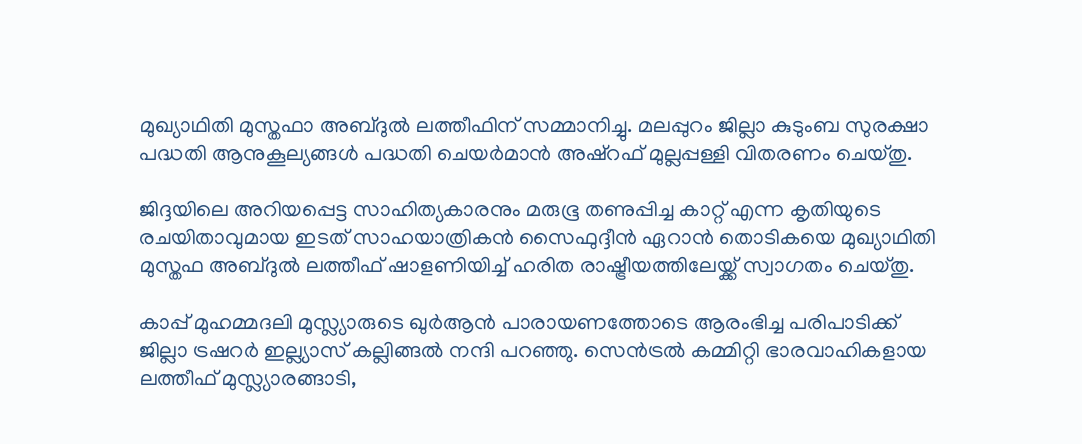മുഖ്യാഥിതി മുസ്തഫാ അബ്ദുൽ ലത്തീഫിന് സമ്മാനിച്ചു. മലപ്പുറം ജില്ലാ കുടുംബ സുരക്ഷാ പദ്ധതി ആനുകൂല്യങ്ങൾ പദ്ധതി ചെയർമാൻ അഷ്റഫ് മുല്ലപ്പള്ളി വിതരണം ചെയ്തു.

ജിദ്ദയിലെ അറിയപ്പെട്ട സാഹിത്യകാരനും മരുഭൂ തണുപ്പിച്ച കാറ്റ് എന്ന കൃതിയുടെ രചയിതാവുമായ ഇടത് സാഹയാത്രികൻ സൈഫുദ്ദീൻ ഏറാൻ തൊടികയെ മുഖ്യാഥിതി മുസ്തഫ അബ്ദുൽ ലത്തീഫ് ഷാളണിയിച്ച് ഹരിത രാഷ്ട്രീയത്തിലേയ്ക്ക് സ്വാഗതം ചെയ്തു.

കാപ്പ് മുഹമ്മദലി മുസ്ല്യാരുടെ ഖുർആൻ പാരായണത്തോടെ ആരംഭിച്ച പരിപാടിക്ക് ജില്ലാ ട്രഷറർ ഇല്ല്യാസ് കല്ലിങ്ങൽ നന്ദി പറഞ്ഞു. സെൻട്രൽ കമ്മിറ്റി ഭാരവാഹികളായ ലത്തീഫ് മുസ്ല്യാരങ്ങാടി,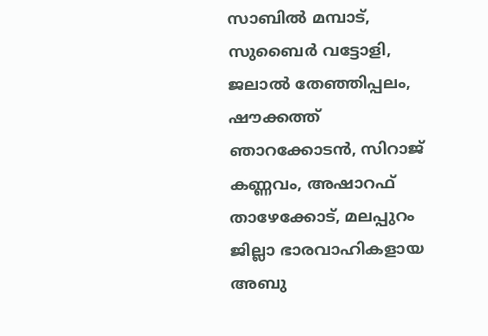സാബിൽ മമ്പാട്, സുബൈർ വട്ടോളി, ജലാൽ തേഞ്ഞിപ്പലം, ഷൗക്കത്ത് ഞാറക്കോടൻ, സിറാജ് കണ്ണവം, അഷാറഫ് താഴേക്കോട്, മലപ്പുറം ജില്ലാ ഭാരവാഹികളായ അബു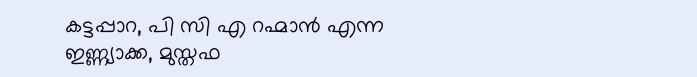കട്ടപ്പാറ, പി സി എ റഹ്മാൻ എന്ന ഇണ്ണ്യാക്ക, മുസ്തഫ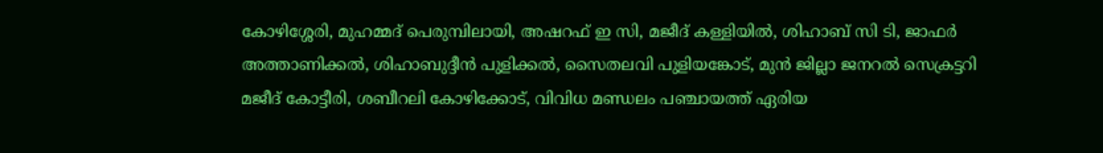കോഴിശ്ശേരി, മുഹമ്മദ് പെരുമ്പിലായി, അഷറഫ് ഇ സി, മജീദ് കള്ളിയിൽ, ശിഹാബ് സി ടി, ജാഫർ അത്താണിക്കൽ, ശിഹാബുദ്ദീൻ പുളിക്കൽ, സൈതലവി പുളിയങ്കോട്, മുൻ ജില്ലാ ജനറൽ സെക്രട്ടറി മജീദ് കോട്ടീരി, ശബീറലി കോഴിക്കോട്, വിവിധ മണ്ഡലം പഞ്ചായത്ത് ഏരിയ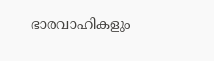ഭാരവാഹികളും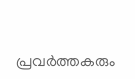പ്രവർത്തകരും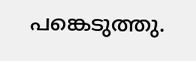പങ്കെടുത്തു.